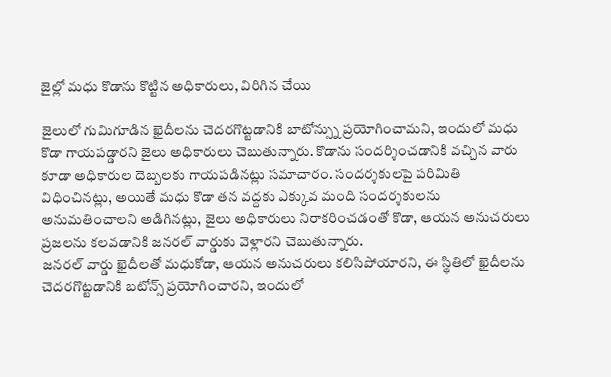జైల్లో మధు కొడాను కొట్టిన అధికారులు, విరిగిన చేయి

జైలులో గుమిగూడిన ఖైదీలను చెదరగొట్టడానికి బాటోన్స్ను ప్రయోగించామని, ఇందులో మధు కొడా గాయపడ్డారని జైలు అధికారులు చెబుతున్నారు. కొడాను సందర్శించడానికి వచ్చిన వారు కూడా అధికారుల దెబ్బలకు గాయపడినట్లు సమాచారం. సందర్శకులపై పరిమితి విధించినట్లు, అయితే మధు కొడా తన వద్దకు ఎక్కువ మంది సందర్శకులను అనుమతించాలని అడిగినట్లు, జైలు అధికారులు నిరాకరించడంతో కొడా, ఆయన అనుచరులు ప్రజలను కలవడానికి జనరల్ వార్డుకు వెళ్లారని చెబుతున్నారు.
జనరల్ వార్డు ఖైదీలతో మధుకోడా, ఆయన అనుచరులు కలిసిపోయారని, ఈ స్థితిలో ఖైదీలను చెదరగొట్టడానికి బటోన్స్ ప్రయోగించారని, ఇందులో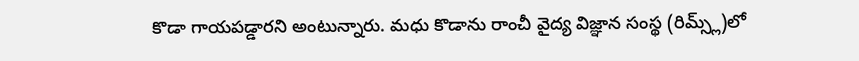కొడా గాయపడ్డారని అంటున్నారు. మధు కొడాను రాంచీ వైద్య విజ్ఞాన సంస్థ (రిమ్స్ల్)లో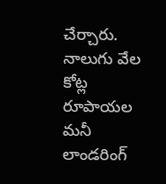చేర్చారు. నాలుగు వేల కోట్ల రూపాయల మనీ లాండరింగ్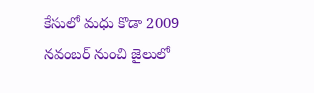కేసులో మధు కొడా 2009 నవంబర్ నుంచి జైలులో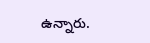ఉన్నారు.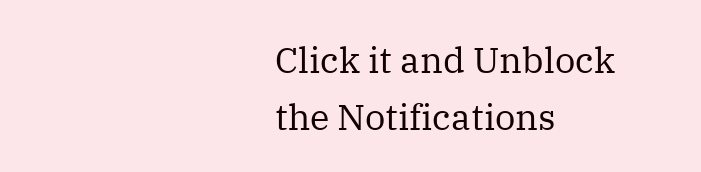Click it and Unblock the Notifications